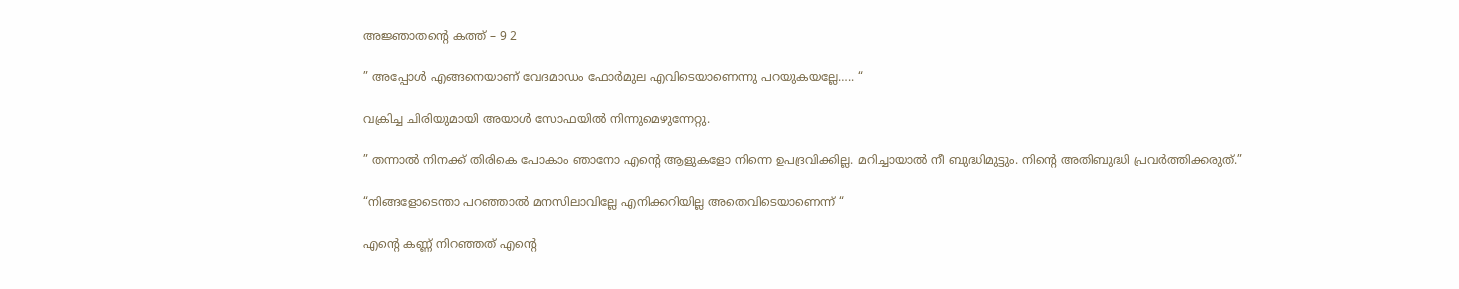അജ്ഞാതന്‍റെ കത്ത് – 9 2

” അപ്പോൾ എങ്ങനെയാണ് വേദമാഡം ഫോർമുല എവിടെയാണെന്നു പറയുകയല്ലേ….. “

വക്രിച്ച ചിരിയുമായി അയാൾ സോഫയിൽ നിന്നുമെഴുന്നേറ്റു.

” തന്നാൽ നിനക്ക് തിരികെ പോകാം ഞാനോ എന്റെ ആളുകളോ നിന്നെ ഉപദ്രവിക്കില്ല. മറിച്ചായാൽ നീ ബുദ്ധിമുട്ടും. നിന്റെ അതിബുദ്ധി പ്രവർത്തിക്കരുത്.”

“നിങ്ങളോടെന്താ പറഞ്ഞാൽ മനസിലാവില്ലേ എനിക്കറിയില്ല അതെവിടെയാണെന്ന് “

എന്റെ കണ്ണ് നിറഞ്ഞത് എന്റെ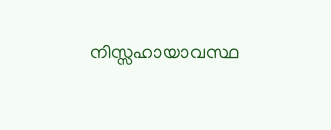നിസ്സഹായാവസ്ഥ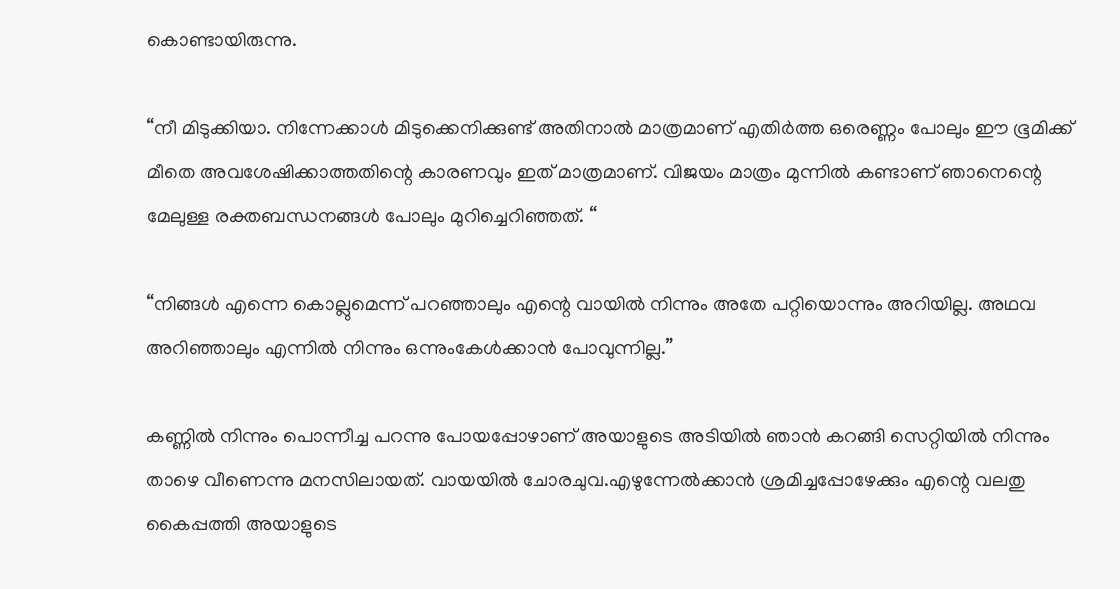കൊണ്ടായിരുന്നു.

“നീ മിടുക്കിയാ. നിന്നേക്കാൾ മിടുക്കെനിക്കുണ്ട് അതിനാൽ മാത്രമാണ് എതിർത്ത ഒരെണ്ണം പോലും ഈ ഭൂമിക്ക് മീതെ അവശേഷിക്കാത്തതിന്റെ കാരണവും ഇത് മാത്രമാണ്. വിജയം മാത്രം മുന്നിൽ കണ്ടാണ് ഞാനെന്റെ മേലുള്ള രക്തബന്ധനങ്ങൾ പോലും മുറിച്ചെറിഞ്ഞത്. “

“നിങ്ങൾ എന്നെ കൊല്ലുമെന്ന് പറഞ്ഞാലും എന്റെ വായിൽ നിന്നും അതേ പറ്റിയൊന്നും അറിയില്ല. അഥവ അറിഞ്ഞാലും എന്നിൽ നിന്നും ഒന്നുംകേൾക്കാൻ പോവുന്നില്ല.”

കണ്ണിൽ നിന്നും പൊന്നീച്ച പറന്നു പോയപ്പോഴാണ് അയാളുടെ അടിയിൽ ഞാൻ കറങ്ങി സെറ്റിയിൽ നിന്നും താഴെ വീണെന്നു മനസിലായത്. വായയിൽ ചോരചുവ.എഴുന്നേൽക്കാൻ ശ്രമിച്ചപ്പോഴേക്കും എന്റെ വലതു കൈപ്പത്തി അയാളുടെ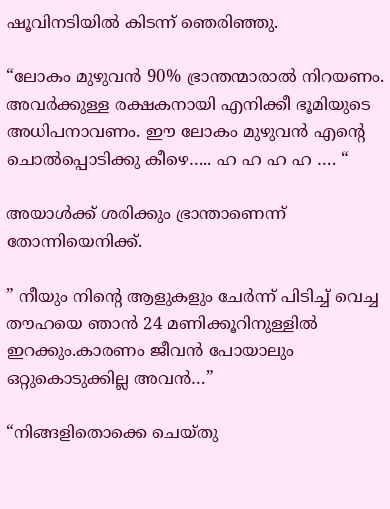ഷൂവിനടിയിൽ കിടന്ന് ഞെരിഞ്ഞു.

“ലോകം മുഴുവൻ 90% ഭ്രാന്തന്മാരാൽ നിറയണം. അവർക്കുള്ള രക്ഷകനായി എനിക്കീ ഭൂമിയുടെ അധിപനാവണം. ഈ ലോകം മുഴുവൻ എന്റെ ചൊൽപ്പൊടിക്കു കീഴെ….. ഹ ഹ ഹ ഹ …. “

അയാൾക്ക് ശരിക്കും ഭ്രാന്താണെന്ന് തോന്നിയെനിക്ക്.

” നീയും നിന്റെ ആളുകളും ചേർന്ന് പിടിച്ച് വെച്ച തൗഹയെ ഞാൻ 24 മണിക്കൂറിനുള്ളിൽ ഇറക്കും.കാരണം ജീവൻ പോയാലും ഒറ്റുകൊടുക്കില്ല അവൻ…”

“നിങ്ങളിതൊക്കെ ചെയ്തു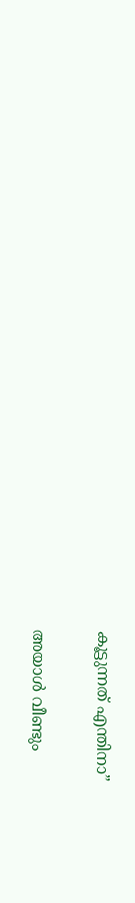കൂട്ടുന്നത് എന്തിനാ”

അയാൾ വീണ്ടും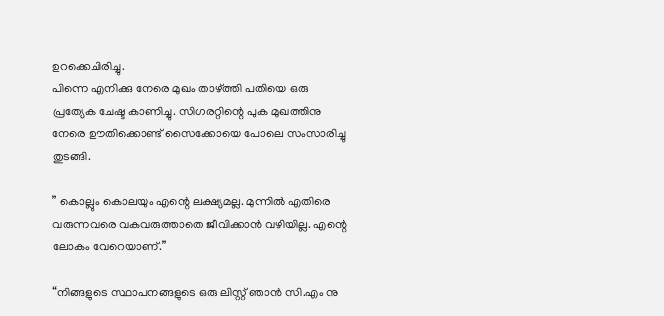ഉറക്കെചിരിച്ചു.
പിന്നെ എനിക്കു നേരെ മുഖം താഴ്ത്തി പതിയെ ഒരു പ്രത്യേക ചേഷ്ട കാണിച്ചു. സിഗരറ്റിന്റെ പുക മുഖത്തിനു നേരെ ഊതിക്കൊണ്ട് സൈക്കോയെ പോലെ സംസാരിച്ചു തുടങ്ങി.

” കൊല്ലും കൊലയും എന്റെ ലക്ഷ്യമല്ല. മുന്നിൽ എതിരെ വരുന്നവരെ വകവരുത്താതെ ജീവിക്കാൻ വഴിയില്ല. എന്റെ ലോകം വേറെയാണ്.”

“നിങ്ങളുടെ സ്ഥാപനങ്ങളുടെ ഒരു ലിസ്റ്റ് ഞാൻ സി.എം നു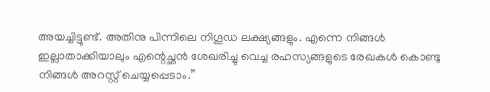അയച്ചിട്ടുണ്ട്. അതിനു പിന്നിലെ നിഗൂഡ ലക്ഷ്യങ്ങളും. എന്നെ നിങ്ങൾ ഇല്ലാതാക്കിയാലും എന്റെച്ഛൻ ശേഖരിച്ചു വെച്ച രഹസ്യങ്ങളുടെ രേഖകൾ കൊണ്ടു നിങ്ങൾ അറസ്റ്റ് ചെയ്യപ്പെടാം.”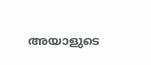അയാളുടെ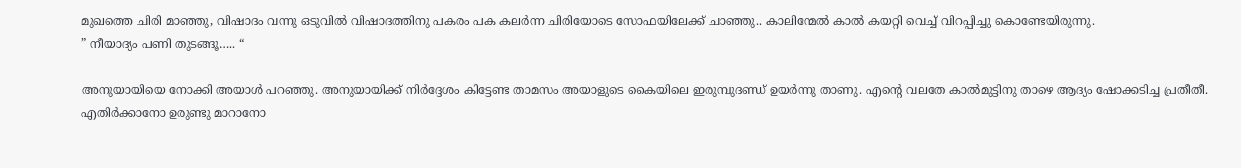മുഖത്തെ ചിരി മാഞ്ഞു, വിഷാദം വന്നു ഒടുവിൽ വിഷാദത്തിനു പകരം പക കലർന്ന ചിരിയോടെ സോഫയിലേക്ക് ചാഞ്ഞു.. കാലിന്മേൽ കാൽ കയറ്റി വെച്ച് വിറപ്പിച്ചു കൊണ്ടേയിരുന്നു.
” നീയാദ്യം പണി തുടങ്ങൂ….. “

അനുയായിയെ നോക്കി അയാൾ പറഞ്ഞു. അനുയായിക്ക് നിർദ്ദേശം കിട്ടേണ്ട താമസം അയാളുടെ കൈയിലെ ഇരുമ്പുദണ്ഡ് ഉയർന്നു താണു. എന്റെ വലതേ കാൽമുട്ടിനു താഴെ ആദ്യം ഷോക്കടിച്ച പ്രതീതീ. എതിർക്കാനോ ഉരുണ്ടു മാറാനോ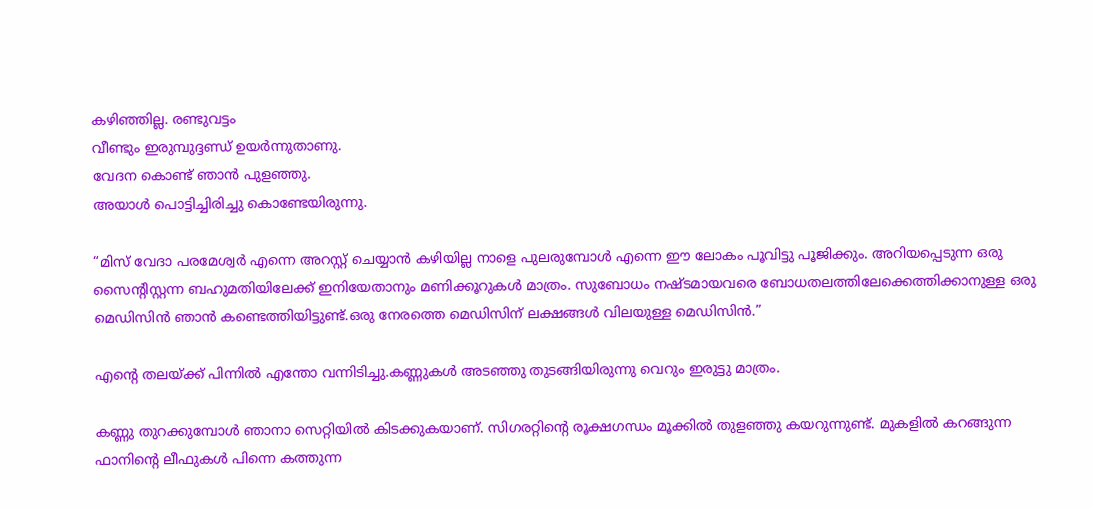കഴിഞ്ഞില്ല. രണ്ടുവട്ടം
വീണ്ടും ഇരുമ്പുദ്ദണ്ഡ് ഉയർന്നുതാണു.
വേദന കൊണ്ട് ഞാൻ പുളഞ്ഞു.
അയാൾ പൊട്ടിച്ചിരിച്ചു കൊണ്ടേയിരുന്നു.

“മിസ് വേദാ പരമേശ്വർ എന്നെ അറസ്റ്റ് ചെയ്യാൻ കഴിയില്ല നാളെ പുലരുമ്പോൾ എന്നെ ഈ ലോകം പൂവിട്ടു പൂജിക്കും. അറിയപ്പെടുന്ന ഒരു സൈന്റിസ്റ്റന്ന ബഹുമതിയിലേക്ക് ഇനിയേതാനും മണിക്കൂറുകൾ മാത്രം. സുബോധം നഷ്ടമായവരെ ബോധതലത്തിലേക്കെത്തിക്കാനുള്ള ഒരു മെഡിസിൻ ഞാൻ കണ്ടെത്തിയിട്ടുണ്ട്.ഒരു നേരത്തെ മെഡിസിന് ലക്ഷങ്ങൾ വിലയുള്ള മെഡിസിൻ.”

എന്റെ തലയ്ക്ക് പിന്നിൽ എന്തോ വന്നിടിച്ചു.കണ്ണുകൾ അടഞ്ഞു തുടങ്ങിയിരുന്നു വെറും ഇരുട്ടു മാത്രം.

കണ്ണു തുറക്കുമ്പോൾ ഞാനാ സെറ്റിയിൽ കിടക്കുകയാണ്. സിഗരറ്റിന്റെ രൂക്ഷഗന്ധം മൂക്കിൽ തുളഞ്ഞു കയറുന്നുണ്ട്. മുകളിൽ കറങ്ങുന്ന ഫാനിന്റെ ലീഫുകൾ പിന്നെ കത്തുന്ന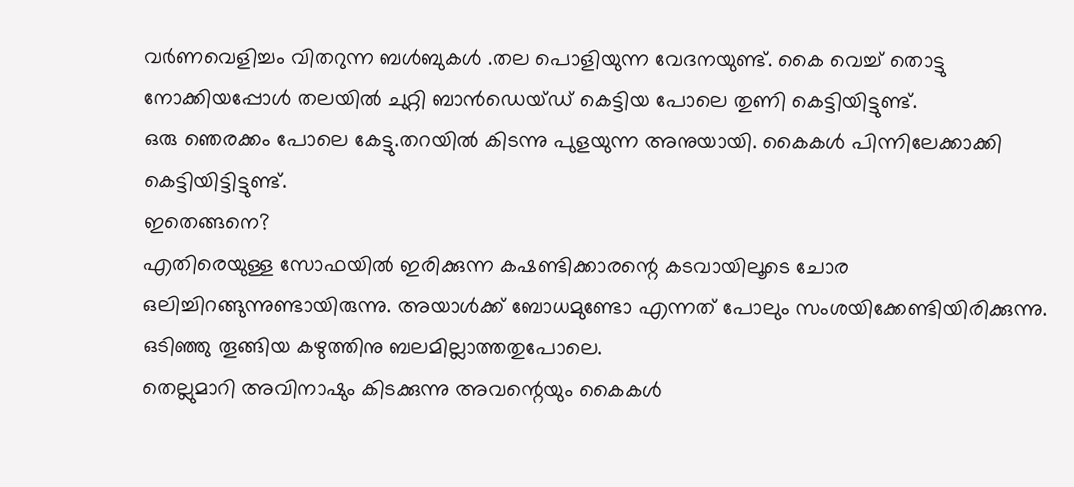വർണവെളിച്ചം വിതറുന്ന ബൾബുകൾ .തല പൊളിയുന്ന വേദനയുണ്ട്. കൈ വെച്ച് തൊട്ടു നോക്കിയപ്പോൾ തലയിൽ ചുറ്റി ബാൻഡെയ്ഡ് കെട്ടിയ പോലെ തുണി കെട്ടിയിട്ടുണ്ട്.
ഒരു ഞെരക്കം പോലെ കേട്ടു.തറയിൽ കിടന്നു പുളയുന്ന അനുയായി. കൈകൾ പിന്നിലേക്കാക്കി കെട്ടിയിട്ടിട്ടുണ്ട്.
ഇതെങ്ങനെ?
എതിരെയുള്ള സോഫയിൽ ഇരിക്കുന്ന കഷണ്ടിക്കാരന്റെ കടവായിലൂടെ ചോര ഒലിച്ചിറങ്ങുന്നുണ്ടായിരുന്നു. അയാൾക്ക് ബോധമുണ്ടോ എന്നത് പോലും സംശയിക്കേണ്ടിയിരിക്കുന്നു. ഒടിഞ്ഞു തൂങ്ങിയ കഴുത്തിനു ബലമില്ലാത്തതുപോലെ.
തെല്ലുമാറി അവിനാഷും കിടക്കുന്നു അവന്റെയും കൈകൾ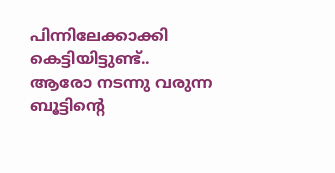പിന്നിലേക്കാക്കി കെട്ടിയിട്ടുണ്ട്..
ആരോ നടന്നു വരുന്ന ബൂട്ടിന്റെ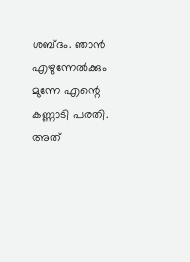ശബ്ദം. ഞാൻ എഴുന്നേൽക്കും മുന്നേ എന്റെ കണ്ണാടി പരതി. അത്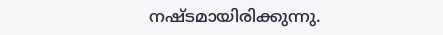നഷ്ടമായിരിക്കുന്നു.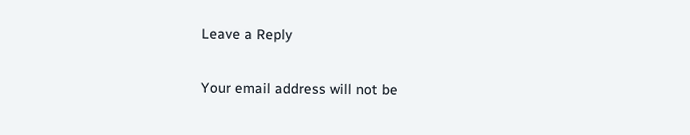Leave a Reply

Your email address will not be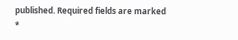published. Required fields are marked *